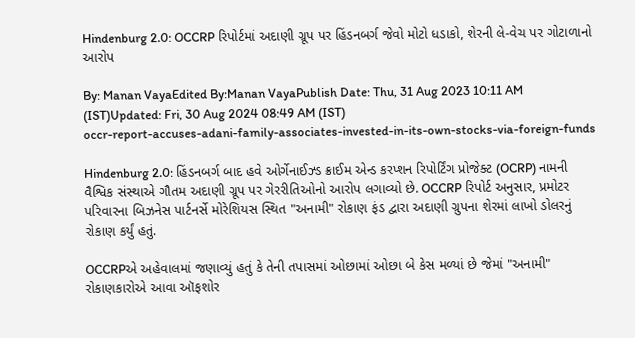Hindenburg 2.0: OCCRP રિપોર્ટમાં અદાણી ગ્રૂપ પર હિંડનબર્ગ જેવો મોટો ધડાકો, શેરની લે-વેચ પર ગોટાળાનો આરોપ

By: Manan VayaEdited By:Manan VayaPublish Date: Thu, 31 Aug 2023 10:11 AM (IST)Updated: Fri, 30 Aug 2024 08:49 AM (IST)
occr-report-accuses-adani-family-associates-invested-in-its-own-stocks-via-foreign-funds

Hindenburg 2.0: હિંડનબર્ગ બાદ હવે ઓર્ગેનાઈઝ્ડ ક્રાઈમ એન્ડ કરપ્શન રિપોર્ટિંગ પ્રોજેક્ટ (OCRP) નામની વૈશ્વિક સંસ્થાએ ગૌતમ અદાણી ગ્રૂપ પર ગેરરીતિઓનો આરોપ લગાવ્યો છે. OCCRP રિપોર્ટ અનુસાર, પ્રમોટર પરિવારના બિઝનેસ પાર્ટનર્સે મોરેશિયસ સ્થિત "અનામી" રોકાણ ફંડ દ્વારા અદાણી ગ્રુપના શેરમાં લાખો ડોલરનું રોકાણ કર્યું હતું.

OCCRPએ અહેવાલમાં જણાવ્યું હતું કે તેની તપાસમાં ઓછામાં ઓછા બે કેસ મળ્યાં છે જેમાં "અનામી" રોકાણકારોએ આવા ઑફશોર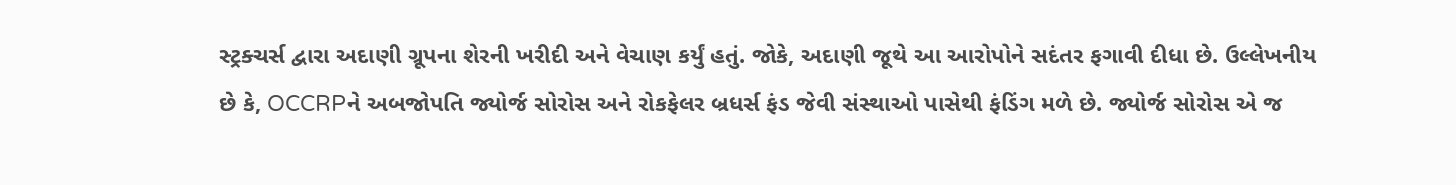સ્ટ્રક્ચર્સ દ્વારા અદાણી ગ્રૂપના શેરની ખરીદી અને વેચાણ કર્યું હતું. જોકે, અદાણી જૂથે આ આરોપોને સદંતર ફગાવી દીધા છે. ઉલ્લેખનીય છે કે, OCCRPને અબજોપતિ જ્યોર્જ સોરોસ અને રોકફેલર બ્રધર્સ ફંડ જેવી સંસ્થાઓ પાસેથી ફંડિંગ મળે છે. જ્યોર્જ સોરોસ એ જ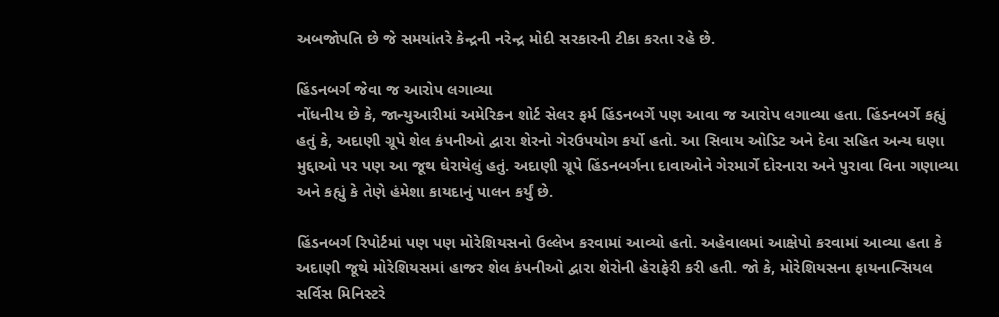અબજોપતિ છે જે સમયાંતરે કેન્દ્રની નરેન્દ્ર મોદી સરકારની ટીકા કરતા રહે છે.

હિંડનબર્ગ જેવા જ આરોપ લગાવ્યા
નોંધનીય છે કે, જાન્યુઆરીમાં અમેરિકન શોર્ટ સેલર ફર્મ હિંડનબર્ગે પણ આવા જ આરોપ લગાવ્યા હતા. હિંડનબર્ગે કહ્યું હતું કે, અદાણી ગ્રૂપે શેલ કંપનીઓ દ્વારા શેરનો ગેરઉપયોગ કર્યો હતો. આ સિવાય ઓડિટ અને દેવા સહિત અન્ય ઘણા મુદ્દાઓ પર પણ આ જૂથ ઘેરાયેલું હતું. અદાણી ગ્રૂપે હિંડનબર્ગના દાવાઓને ગેરમાર્ગે દોરનારા અને પુરાવા વિના ગણાવ્યા અને કહ્યું કે તેણે હંમેશા કાયદાનું પાલન કર્યું છે.

હિંડનબર્ગ રિપોર્ટમાં પણ પણ મોરેશિયસનો ઉલ્લેખ કરવામાં આવ્યો હતો. અહેવાલમાં આક્ષેપો કરવામાં આવ્યા હતા કે અદાણી જૂથે મોરેશિયસમાં હાજર શેલ કંપનીઓ દ્વારા શેરોની હેરાફેરી કરી હતી. જો કે, મોરેશિયસના ફાયનાન્સિયલ સર્વિસ મિનિસ્ટરે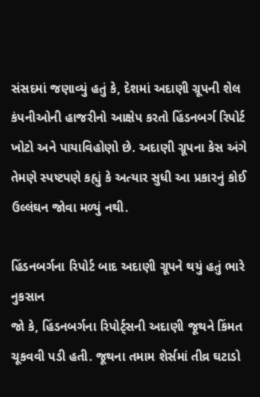સંસદમાં જણાવ્યું હતું કે, દેશમાં અદાણી ગ્રૂપની શેલ કંપનીઓની હાજરીનો આક્ષેપ કરતો હિંડનબર્ગ રિપોર્ટ ખોટો અને પાયાવિહોણો છે. અદાણી ગ્રૂપના કેસ અંગે તેમણે સ્પષ્ટપણે કહ્યું કે અત્યાર સુધી આ પ્રકારનું કોઈ ઉલ્લંઘન જોવા મળ્યું નથી.

હિંડનબર્ગના રિપોર્ટ બાદ અદાણી ગ્રૂપને થયું હતું ભારે નુકસાન
જો કે, હિંડનબર્ગના રિપોર્ટ્સની અદાણી જૂથને કિંમત ચૂકવવી પડી હતી. જૂથના તમામ શેર્સમાં તીવ્ર ઘટાડો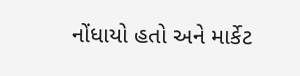નોંધાયો હતો અને માર્કેટ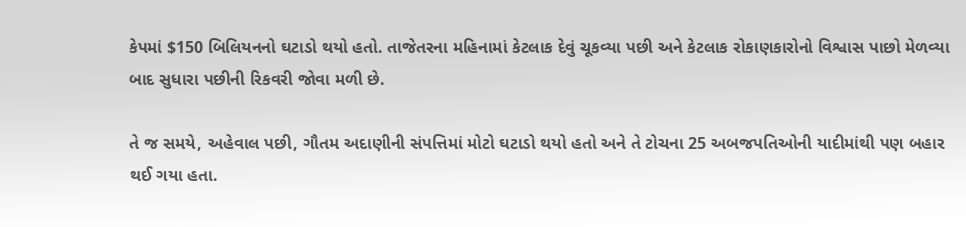કેપમાં $150 બિલિયનનો ઘટાડો થયો હતો. તાજેતરના મહિનામાં કેટલાક દેવું ચૂકવ્યા પછી અને કેટલાક રોકાણકારોનો વિશ્વાસ પાછો મેળવ્યા બાદ સુધારા પછીની રિકવરી જોવા મળી છે.

તે જ સમયે, અહેવાલ પછી, ગૌતમ અદાણીની સંપત્તિમાં મોટો ઘટાડો થયો હતો અને તે ટોચના 25 અબજપતિઓની યાદીમાંથી પણ બહાર થઈ ગયા હતા.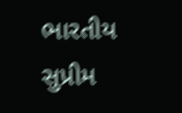ભારતીય સુપ્રીમ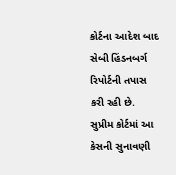કોર્ટના આદેશ બાદ સેબી હિંડનબર્ગ રિપોર્ટની તપાસ કરી રહી છે. સુપ્રીમ કોર્ટમાં આ કેસની સુનાવણી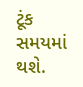ટૂંક સમયમાં થશે.